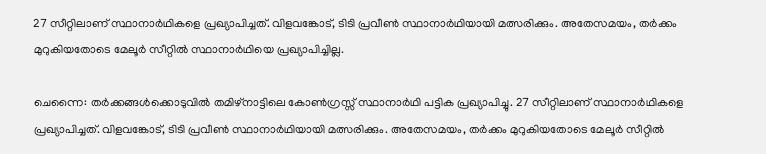27 സീറ്റിലാണ് സ്ഥാനാർഥികളെ പ്രഖ്യാപിച്ചത്. വിളവങ്കോട്, ടിടി പ്രവീൺ സ്ഥാനാർഥിയായി മത്സരിക്കും. അതേസമയം, തർക്കം മുറുകിയതോടെ മേലൂർ സീറ്റിൽ സ്ഥാനാർഥിയെ പ്രഖ്യാപിച്ചില്ല.

ചെന്നൈ: തർക്കങ്ങൾക്കൊടുവിൽ തമിഴ്നാട്ടിലെ കോൺഗ്രസ്സ് സ്ഥാനാർഥി പട്ടിക പ്രഖ്യാപിച്ചു. 27 സീറ്റിലാണ് സ്ഥാനാർഥികളെ പ്രഖ്യാപിച്ചത്. വിളവങ്കോട്, ടിടി പ്രവീൺ സ്ഥാനാർഥിയായി മത്സരിക്കും. അതേസമയം, തർക്കം മുറുകിയതോടെ മേലൂർ സീറ്റിൽ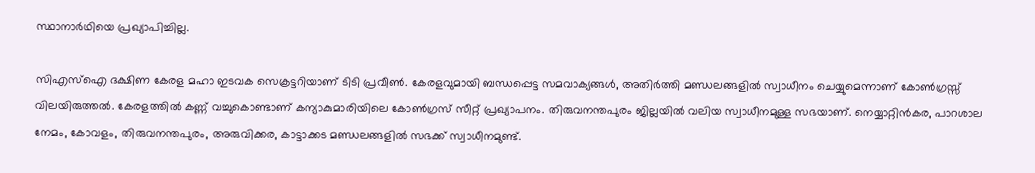സ്ഥാനാർഥിയെ പ്രഖ്യാപിച്ചില്ല.

സിഎസ്ഐ ദക്ഷിണ കേരള മഹാ ഇടവക സെക്രട്ടറിയാണ് ടിടി പ്രവീൺ. കേരളവുമായി ബന്ധപ്പെട്ട സമവാക്യങ്ങൾ, അതിർത്തി മണ്ഡലങ്ങളിൽ സ്വാധീനം ചെയ്യുമെന്നാണ് കോൺഗ്രസ്സ് വിലയിരുത്തൽ. കേരളത്തിൽ കണ്ണ് വച്ചുകൊണ്ടാണ് കന്യാകുമാരിയിലെ കോൺഗ്രസ്‌ സീറ്റ് പ്രഖ്യാപനം. തിരുവനന്തപുരം ജില്ലയിൽ വലിയ സ്വാധീനമുള്ള സഭയാണ്. നെയ്യാറ്റിൻകര, പാറശാല നേമം, കോവളം, തിരുവനന്തപുരം, അരുവിക്കര, കാട്ടാക്കട മണ്ഡലങ്ങളിൽ സഭക്ക് സ്വാധീനമുണ്ട്.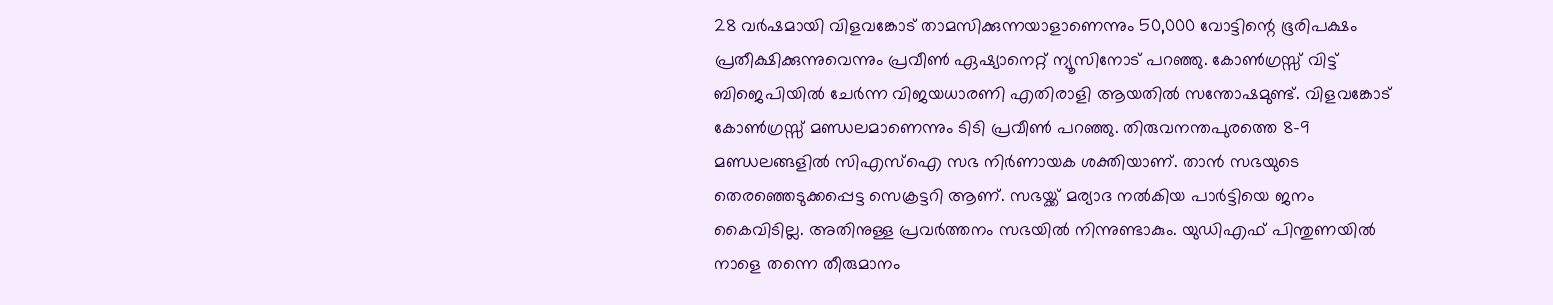28 വർഷമായി വിളവങ്കോട് താമസിക്കുന്നയാളാണെന്നും 50,000 വോട്ടിന്റെ ഭൂരിപക്ഷം പ്രതീക്ഷിക്കുന്നുവെന്നും പ്രവീൺ ഏഷ്യാനെറ്റ് ന്യൂസിനോട് പറഞ്ഞു. കോൺഗ്രസ്സ് വിട്ട് ബിജെപിയിൽ ചേർന്ന വിജയധാരണി എതിരാളി ആയതിൽ സന്തോഷമുണ്ട്. വിളവങ്കോട് കോൺഗ്രസ്സ് മണ്ഡലമാണെന്നും ടിടി പ്രവീൺ പറഞ്ഞു. തിരുവനന്തപുരത്തെ 8-9 മണ്ഡലങ്ങളിൽ സിഎസ്ഐ സഭ നിർണായക ശക്തിയാണ്. താൻ സഭയുടെ തെരഞ്ഞെടുക്കപ്പെട്ട സെക്രട്ടറി ആണ്. സഭയ്ക്ക് മര്യാദ നൽകിയ പാർട്ടിയെ ജനം കൈവിടില്ല. അതിനുള്ള പ്രവർത്തനം സഭയിൽ നിന്നുണ്ടാകും. യുഡിഎഫ് പിന്തുണയിൽ നാളെ തന്നെ തീരുമാനം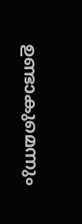ഉണ്ടാകുമെന്നും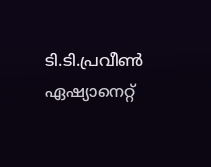ടി.ടി.പ്രവീൺ ഏഷ്യാനെറ്റ്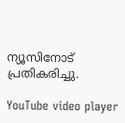ന്യൂസിനോട് പ്രതികരിച്ചു.

YouTube video player